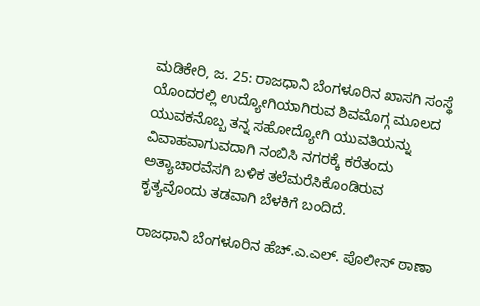ಮಡಿಕೇರಿ, ಜ. 25: ರಾಜಧಾನಿ ಬೆಂಗಳೂರಿನ ಖಾಸಗಿ ಸಂಸ್ಥೆ ಯೊಂದರಲ್ಲಿ ಉದ್ಯೋಗಿಯಾಗಿರುವ ಶಿವಮೊಗ್ಗ ಮೂಲದ ಯುವಕನೊಬ್ಬ ತನ್ನ ಸಹೋದ್ಯೋಗಿ ಯುವತಿಯನ್ನು ವಿವಾಹವಾಗುವದಾಗಿ ನಂಬಿಸಿ ನಗರಕ್ಕೆ ಕರೆತಂದು ಅತ್ಯಾಚಾರವೆಸಗಿ ಬಳಿಕ ತಲೆಮರೆಸಿಕೊಂಡಿರುವ ಕೃತ್ಯವೊಂದು ತಡವಾಗಿ ಬೆಳಕಿಗೆ ಬಂದಿದೆ.

ರಾಜಧಾನಿ ಬೆಂಗಳೂರಿನ ಹೆಚ್.ಎ.ಎಲ್. ಪೊಲೀಸ್ ಠಾಣಾ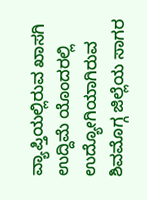ವ್ಯಾಪ್ತಿಯಲ್ಲಿರುವ ಖಾಸಗಿ ಉದ್ದಿಮೆ ಯೊಂದರಲ್ಲಿ ಉದ್ಯೋಗಿಯಾಗಿರುವ ಶಿವಮೊಗ್ಗ ಜಿಲ್ಲೆಯ ಸಾಗರ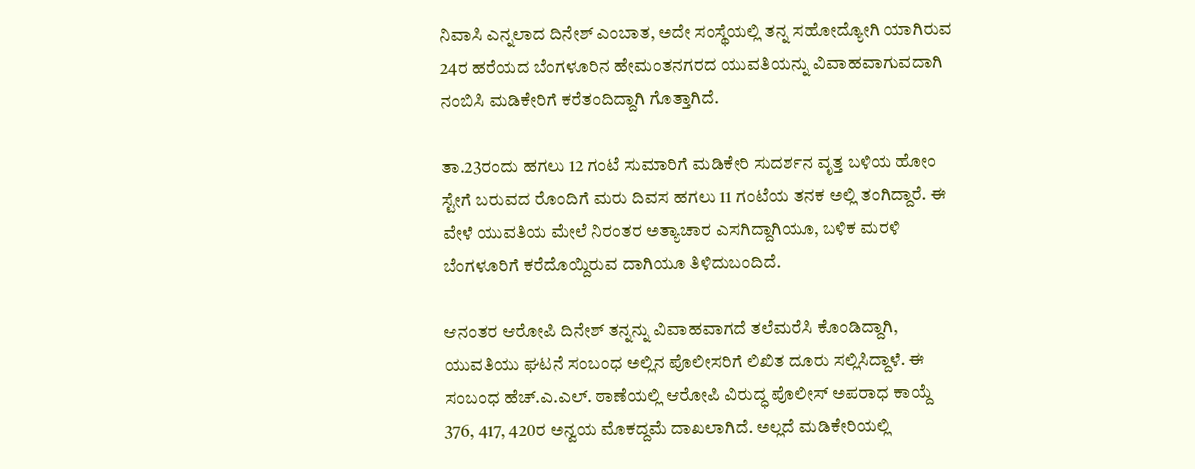ನಿವಾಸಿ ಎನ್ನಲಾದ ದಿನೇಶ್ ಎಂಬಾತ, ಅದೇ ಸಂಸ್ಥೆಯಲ್ಲಿ ತನ್ನ ಸಹೋದ್ಯೋಗಿ ಯಾಗಿರುವ 24ರ ಹರೆಯದ ಬೆಂಗಳೂರಿನ ಹೇಮಂತನಗರದ ಯುವತಿಯನ್ನು ವಿವಾಹವಾಗುವದಾಗಿ ನಂಬಿಸಿ ಮಡಿಕೇರಿಗೆ ಕರೆತಂದಿದ್ದಾಗಿ ಗೊತ್ತಾಗಿದೆ.

ತಾ.23ರಂದು ಹಗಲು 12 ಗಂಟೆ ಸುಮಾರಿಗೆ ಮಡಿಕೇರಿ ಸುದರ್ಶನ ವೃತ್ತ ಬಳಿಯ ಹೋಂ ಸ್ಟೇಗೆ ಬರುವದ ರೊಂದಿಗೆ ಮರು ದಿವಸ ಹಗಲು 11 ಗಂಟೆಯ ತನಕ ಅಲ್ಲಿ ತಂಗಿದ್ದಾರೆ. ಈ ವೇಳೆ ಯುವತಿಯ ಮೇಲೆ ನಿರಂತರ ಅತ್ಯಾಚಾರ ಎಸಗಿದ್ದಾಗಿಯೂ, ಬಳಿಕ ಮರಳಿ ಬೆಂಗಳೂರಿಗೆ ಕರೆದೊಯ್ದಿರುವ ದಾಗಿಯೂ ತಿಳಿದುಬಂದಿದೆ.

ಆನಂತರ ಆರೋಪಿ ದಿನೇಶ್ ತನ್ನನ್ನು ವಿವಾಹವಾಗದೆ ತಲೆಮರೆಸಿ ಕೊಂಡಿದ್ದಾಗಿ, ಯುವತಿಯು ಘಟನೆ ಸಂಬಂಧ ಅಲ್ಲಿನ ಪೊಲೀಸರಿಗೆ ಲಿಖಿತ ದೂರು ಸಲ್ಲಿಸಿದ್ದಾಳೆ. ಈ ಸಂಬಂಧ ಹೆಚ್.ಎ.ಎಲ್. ಠಾಣೆಯಲ್ಲಿ ಆರೋಪಿ ವಿರುದ್ಧ ಪೊಲೀಸ್ ಅಪರಾಧ ಕಾಯ್ದೆ 376, 417, 420ರ ಅನ್ವಯ ಮೊಕದ್ದಮೆ ದಾಖಲಾಗಿದೆ. ಅಲ್ಲದೆ ಮಡಿಕೇರಿಯಲ್ಲಿ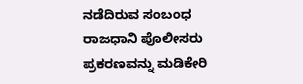ನಡೆದಿರುವ ಸಂಬಂಧ ರಾಜಧಾನಿ ಪೊಲೀಸರು ಪ್ರಕರಣವನ್ನು ಮಡಿಕೇರಿ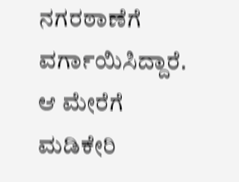ನಗರಠಾಣೆಗೆ ವರ್ಗಾಯಿಸಿದ್ದಾರೆ. ಆ ಮೇರೆಗೆ ಮಡಿಕೇರಿ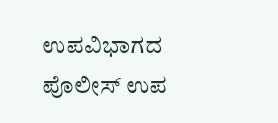ಉಪವಿಭಾಗದ ಪೊಲೀಸ್ ಉಪ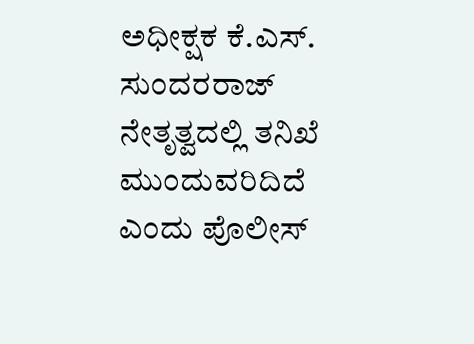ಅಧೀಕ್ಷಕ ಕೆ.ಎಸ್. ಸುಂದರರಾಜ್ ನೇತೃತ್ವದಲ್ಲಿ ತನಿಖೆ ಮುಂದುವರಿದಿದೆ ಎಂದು ಪೊಲೀಸ್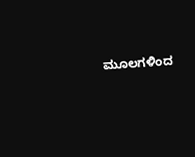ಮೂಲಗಳಿಂದ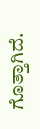ಗೊತ್ತಾಗಿದೆ.